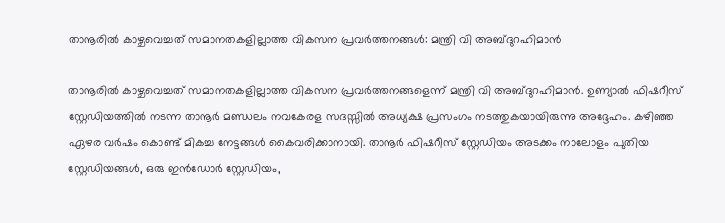താനൂരില്‍ കാഴ്ചവെച്ചത് സമാനതകളില്ലാത്ത വികസന പ്രവര്‍ത്തനങ്ങള്‍: മന്ത്രി വി അബ്ദുറഹിമാന്‍

താനൂരില്‍ കാഴ്ചവെച്ചത് സമാനതകളില്ലാത്ത വികസന പ്രവര്‍ത്തനങ്ങളെന്ന് മന്ത്രി വി അബ്ദുറഹിമാന്‍. ഉണ്യാല്‍ ഫിഷറീസ് സ്റ്റേഡിയത്തില്‍ നടന്ന താനൂര്‍ മണ്ഡലം നവകേരള സദസ്സില്‍ അധ്യക്ഷ പ്രസംഗം നടത്തുകയായിരുന്നു അദ്ദേഹം. കഴിഞ്ഞ ഏഴര വര്‍ഷം കൊണ്ട് മികച്ച നേട്ടങ്ങള്‍ കൈവരിക്കാനായി. താനൂര്‍ ഫിഷറീസ് സ്റ്റേഡിയം അടക്കം നാലോളം പുതിയ സ്റ്റേഡിയങ്ങള്‍, ഒരു ഇന്‍ഡോര്‍ സ്റ്റേഡിയം,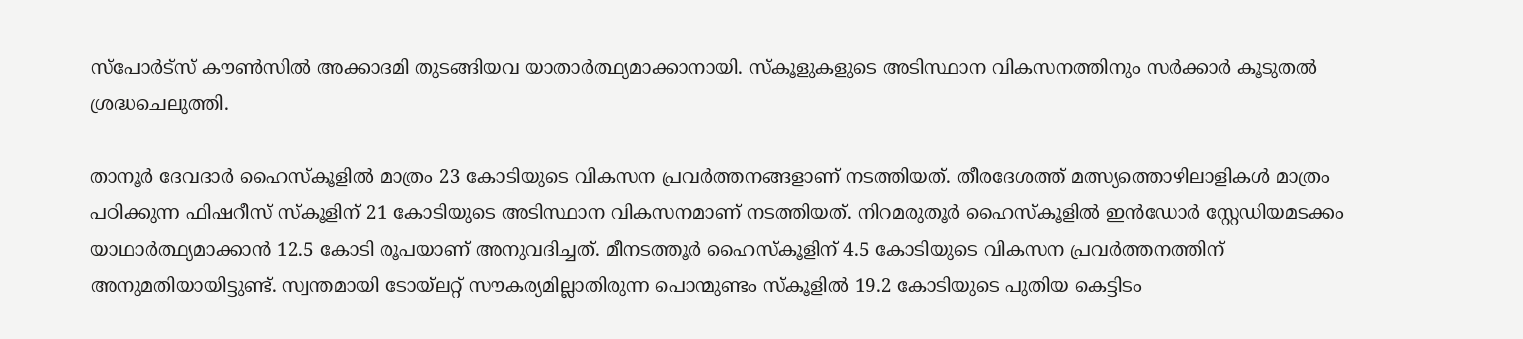സ്പോര്‍ട്സ് കൗണ്‍സില്‍ അക്കാദമി തുടങ്ങിയവ യാതാര്‍ത്ഥ്യമാക്കാനായി. സ്‌കൂളുകളുടെ അടിസ്ഥാന വികസനത്തിനും സര്‍ക്കാര്‍ കൂടുതല്‍ ശ്രദ്ധചെലുത്തി.

താനൂര്‍ ദേവദാര്‍ ഹൈസ്‌കൂളില്‍ മാത്രം 23 കോടിയുടെ വികസന പ്രവര്‍ത്തനങ്ങളാണ് നടത്തിയത്. തീരദേശത്ത് മത്സ്യത്തൊഴിലാളികള്‍ മാത്രം പഠിക്കുന്ന ഫിഷറീസ് സ്‌കൂളിന് 21 കോടിയുടെ അടിസ്ഥാന വികസനമാണ് നടത്തിയത്. നിറമരുതൂര്‍ ഹൈസ്‌കൂളില്‍ ഇന്‍ഡോര്‍ സ്റ്റേഡിയമടക്കം യാഥാര്‍ത്ഥ്യമാക്കാന്‍ 12.5 കോടി രൂപയാണ് അനുവദിച്ചത്. മീനടത്തൂര്‍ ഹൈസ്‌കൂളിന് 4.5 കോടിയുടെ വികസന പ്രവര്‍ത്തനത്തിന് അനുമതിയായിട്ടുണ്ട്. സ്വന്തമായി ടോയ്ലറ്റ് സൗകര്യമില്ലാതിരുന്ന പൊന്മുണ്ടം സ്‌കൂളില്‍ 19.2 കോടിയുടെ പുതിയ കെട്ടിടം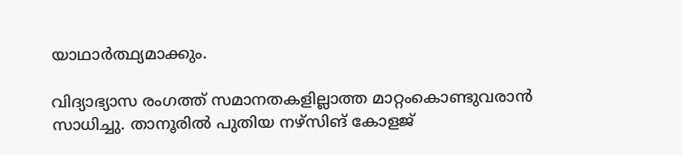യാഥാര്‍ത്ഥ്യമാക്കും.

വിദ്യാഭ്യാസ രംഗത്ത് സമാനതകളില്ലാത്ത മാറ്റംകൊണ്ടുവരാന്‍ സാധിച്ചു. താനൂരില്‍ പുതിയ നഴ്സിങ് കോളജ്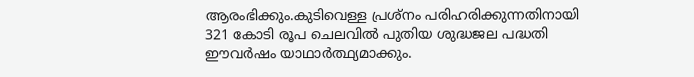ആരംഭിക്കും.കുടിവെള്ള പ്രശ്‌നം പരിഹരിക്കുന്നതിനായി 321 കോടി രൂപ ചെലവില്‍ പുതിയ ശുദ്ധജല പദ്ധതി ഈവര്‍ഷം യാഥാര്‍ത്ഥ്യമാക്കും.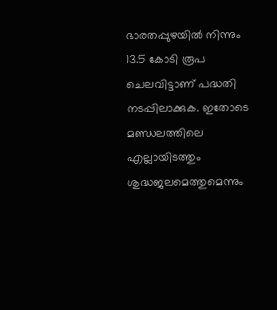ഭാരതപ്പുഴയില്‍ നിന്നും 13.5 കോടി രൂപ ചെലവിട്ടാണ് പദ്ധതി നടപ്പിലാക്കുക. ഇതോടെ മണ്ഡലത്തിലെ എല്ലായിടത്തും ശുദ്ധജലമെത്തുമെന്നും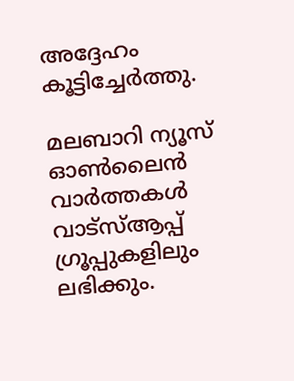അദ്ദേഹം കൂട്ടിച്ചേര്‍ത്തു.

മലബാറി ന്യൂസ് ഓണ്‍ലൈന്‍ വാര്‍ത്തകള്‍ വാട്‌സ്ആപ്പ് ഗ്രൂപ്പുകളിലും ലഭിക്കും.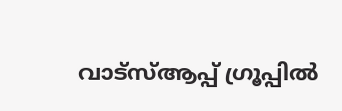വാട്‌സ്ആപ്പ് ഗ്രൂപ്പില്‍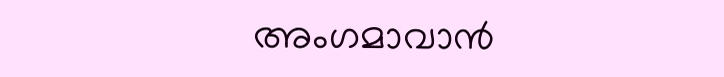അംഗമാവാന്‍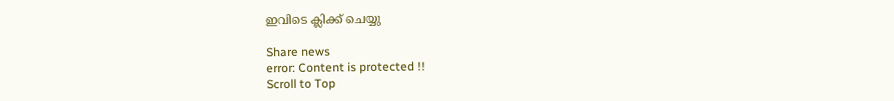ഇവിടെ ക്ലിക്ക് ചെയ്യു

Share news
error: Content is protected !!
Scroll to Top